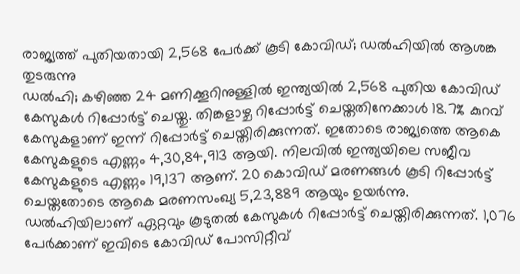രാജ്യത്ത് പുതിയതായി 2,568 പേർക്ക് കൂടി കോവിഡ്; ഡൽഹിയിൽ ആശങ്ക തുടരുന്നു
ഡൽഹി; കഴിഞ്ഞ 24 മണിക്കൂറിനുള്ളിൽ ഇന്ത്യയിൽ 2,568 പുതിയ കോവിഡ് കേസുകൾ റിപ്പോർട്ട് ചെയ്തു. തിങ്കളാഴ്ച റിപ്പോർട്ട് ചെയ്തതിനേക്കാൾ 18.7% കുറവ് കേസുകളാണ് ഇന്ന് റിപ്പോർട്ട് ചെയ്തിരിക്കുന്നത്. ഇതോടെ രാജ്യത്തെ ആകെ കേസുകളുടെ എണ്ണം 4,30,84,913 ആയി. നിലവിൽ ഇന്ത്യയിലെ സജീവ കേസുകളുടെ എണ്ണം 19,137 ആണ്. 20 കൊവിഡ് മരണങ്ങൾ കൂടി റിപ്പോർട്ട് ചെയ്തതോടെ ആകെ മരണസംഖ്യ 5,23,889 ആയും ഉയർന്നു.
ഡൽഹിയിലാണ് ഏറ്റവും കൂടുതൽ കേസുകൾ റിപ്പോർട്ട് ചെയ്തിരിക്കുന്നത്. 1,076 പേർക്കാണ് ഇവിടെ കോവിഡ് പോസിറ്റീവ്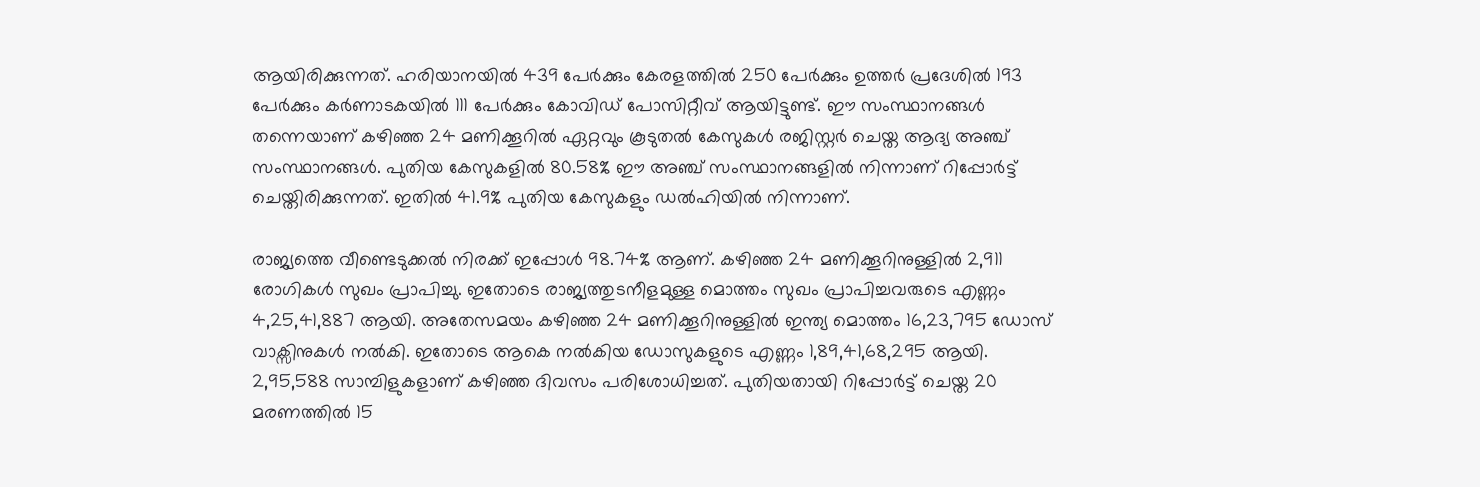ആയിരിക്കുന്നത്. ഹരിയാനയിൽ 439 പേർക്കും കേരളത്തിൽ 250 പേർക്കും ഉത്തർ പ്രദേശിൽ 193 പേർക്കും കർണാടകയിൽ 111 പേർക്കും കോവിഡ് പോസിറ്റീവ് ആയിട്ടുണ്ട്. ഈ സംസ്ഥാനങ്ങൾ തന്നെയാണ് കഴിഞ്ഞ 24 മണിക്കൂറിൽ ഏറ്റവും കൂടുതൽ കേസുകൾ രജിസ്റ്റർ ചെയ്ത ആദ്യ അഞ്ച് സംസ്ഥാനങ്ങൾ. പുതിയ കേസുകളിൽ 80.58% ഈ അഞ്ച് സംസ്ഥാനങ്ങളിൽ നിന്നാണ് റിപ്പോർട്ട് ചെയ്തിരിക്കുന്നത്. ഇതിൽ 41.9% പുതിയ കേസുകളും ഡൽഹിയിൽ നിന്നാണ്.

രാജ്യത്തെ വീണ്ടെടുക്കൽ നിരക്ക് ഇപ്പോൾ 98.74% ആണ്. കഴിഞ്ഞ 24 മണിക്കൂറിനുള്ളിൽ 2,911 രോഗികൾ സുഖം പ്രാപിച്ചു. ഇതോടെ രാജ്യത്തുടനീളമുള്ള മൊത്തം സുഖം പ്രാപിച്ചവരുടെ എണ്ണം 4,25,41,887 ആയി. അതേസമയം കഴിഞ്ഞ 24 മണിക്കൂറിനുള്ളിൽ ഇന്ത്യ മൊത്തം 16,23,795 ഡോസ് വാക്സിനുകൾ നൽകി. ഇതോടെ ആകെ നൽകിയ ഡോസുകളുടെ എണ്ണം 1,89,41,68,295 ആയി. 2,95,588 സാമ്പിളുകളാണ് കഴിഞ്ഞ ദിവസം പരിശോധിച്ചത്. പുതിയതായി റിപ്പോർട്ട് ചെയ്ത 20 മരണത്തിൽ 15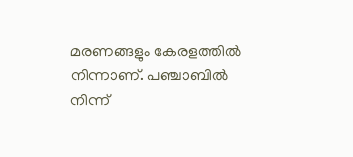മരണങ്ങളും കേരളത്തിൽ നിന്നാണ്. പഞ്ചാബിൽ നിന്ന്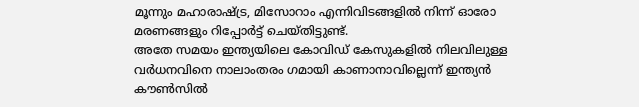മൂന്നും മഹാരാഷ്ട്ര, മിസോറാം എന്നിവിടങ്ങളിൽ നിന്ന് ഓരോ മരണങ്ങളും റിപ്പോർട്ട് ചെയ്തിട്ടുണ്ട്.
അതേ സമയം ഇന്ത്യയിലെ കോവിഡ് കേസുകളിൽ നിലവിലുള്ള വർധനവിനെ നാലാംതരം ഗമായി കാണാനാവില്ലെന്ന് ഇന്ത്യൻ കൗൺസിൽ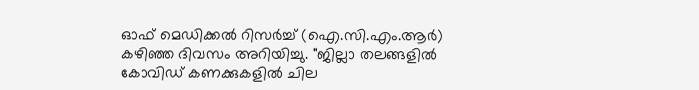ഓഫ് മെഡിക്കൽ റിസർച്ച് (ഐ.സി.എം.ആർ) കഴിഞ്ഞ ദിവസം അറിയിച്ചു. "ജില്ലാ തലങ്ങളിൽ കോവിഡ് കണക്കുകളിൽ ചില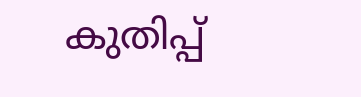കുതിപ്പ്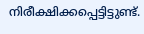നിരീക്ഷിക്കപ്പെട്ടിട്ടുണ്ട്.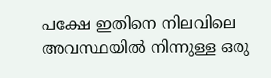പക്ഷേ ഇതിനെ നിലവിലെ അവസ്ഥയിൽ നിന്നുള്ള ഒരു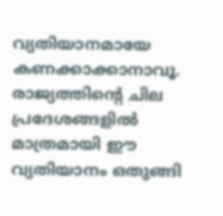വ്യതിയാനമായേ കണക്കാക്കാനാവൂ. രാജ്യത്തിന്റെ ചില പ്രദേശങ്ങളിൽ മാത്രമായി ഈ വ്യതിയാനം ഒതുങ്ങി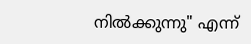നിൽക്കുന്നു" എന്ന്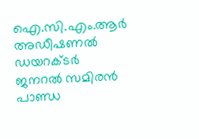ഐ.സി.എം.ആർ അഡീഷണൽ ഡയറക്ടർ ജനറൽ സമിരൻ പാണ്ഡ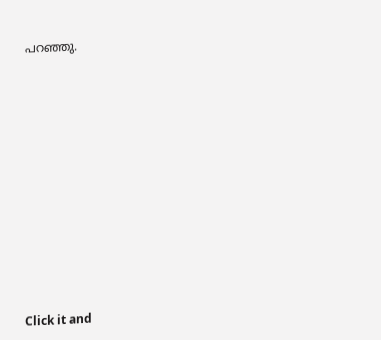പറഞ്ഞു.












Click it and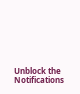Unblock the Notifications